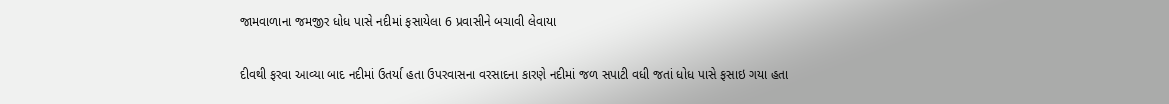જામવાળાના જમજીર ધોધ પાસે નદીમાં ફસાયેલા 6 પ્રવાસીને બચાવી લેવાયા

દીવથી ફરવા આવ્યા બાદ નદીમાં ઉતર્યા હતા ઉપરવાસના વરસાદના કારણે નદીમાં જળ સપાટી વધી જતાં ધોધ પાસે ફસાઇ ગયા હતા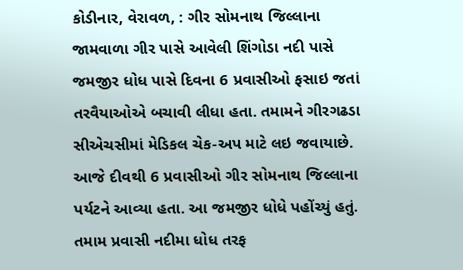કોડીનાર, વેરાવળ, : ગીર સોમનાથ જિલ્લાના જામવાળા ગીર પાસે આવેલી શિંગોડા નદી પાસે જમજીર ધોધ પાસે દિવના 6 પ્રવાસીઓ ફસાઇ જતાં તરવૈયાઓએ બચાવી લીધા હતા. તમામને ગીરગઢડા સીએચસીમાં મેડિકલ ચેક-અપ માટે લઇ જવાયાછે.
આજે દીવથી 6 પ્રવાસીઓ ગીર સોમનાથ જિલ્લાના પર્યટને આવ્યા હતા. આ જમજીર ધોધે પહોંચ્યું હતું. તમામ પ્રવાસી નદીમા ધોધ તરફ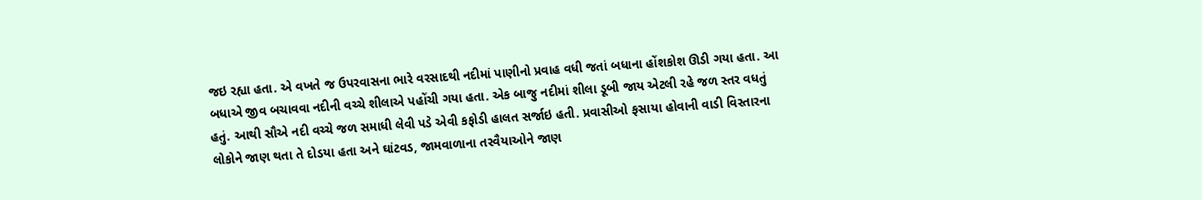જઇ રહ્યા હતા. એ વખતે જ ઉપરવાસના ભારે વરસાદથી નદીમાં પાણીનો પ્રવાહ વધી જતાં બધાના હોંશકોશ ઊડી ગયા હતા. આ બધાએ જીવ બચાવવા નદીની વચ્ચે શીલાએ પહોંચી ગયા હતા. એક બાજુ નદીમાં શીલા ડૂબી જાય એટલી રહે જળ સ્તર વધતું હતું. આથી સૌએ નદી વચ્ચે જળ સમાધી લેવી પડે એવી કફોડી હાલત સર્જાઇ હતી. પ્રવાસીઓ ફસાયા હોવાની વાડી વિસ્તારના લોકોને જાણ થતા તે દોડયા હતા અને ઘાંટવડ, જામવાળાના તરવૈયાઓને જાણ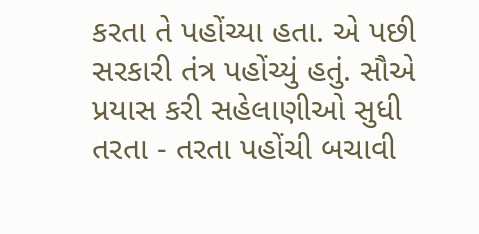કરતા તે પહોંચ્યા હતા. એ પછી સરકારી તંત્ર પહોંચ્યું હતું. સૌએ પ્રયાસ કરી સહેલાણીઓ સુધી તરતા - તરતા પહોંચી બચાવી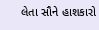લેતા સૌને હાશકારો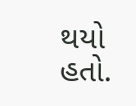થયો હતો.